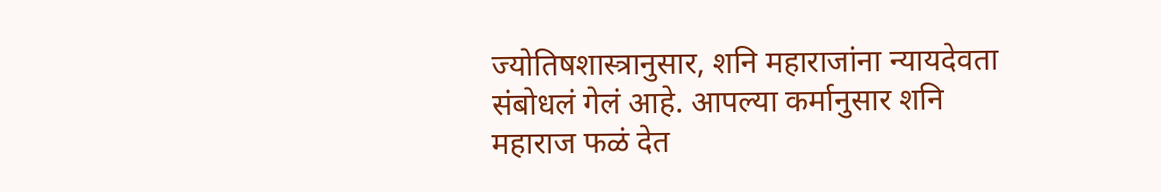ज्योतिषशास्त्रानुसार, शनि महाराजांना न्यायदेवता संबोधलं गेलं आहे. आपल्या कर्मानुसार शनि महाराज फळं देत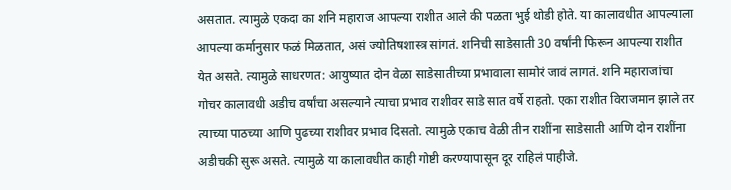असतात. त्यामुळे एकदा का शनि महाराज आपल्या राशीत आले की पळता भुई थोडी होते. या कालावधीत आपल्याला आपल्या कर्मानुसार फळं मिळतात, असं ज्योतिषशास्त्र सांगतं. शनिची साडेसाती 30 वर्षांनी फिरून आपल्या राशीत येत असते. त्यामुळे साधरणत: आयुष्यात दोन वेळा साडेसातीच्या प्रभावाला सामोरं जावं लागतं. शनि महाराजांचा गोचर कालावधी अडीच वर्षांचा असल्याने त्याचा प्रभाव राशीवर साडे सात वर्षे राहतो. एका राशीत विराजमान झाले तर त्याच्या पाठच्या आणि पुढच्या राशीवर प्रभाव दिसतो. त्यामुळे एकाच वेळी तीन राशींना साडेसाती आणि दोन राशींना अडीचकी सुरू असते. त्यामुळे या कालावधीत काही गोष्टी करण्यापासून दूर राहिलं पाहीजे.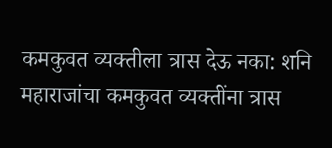कमकुवत व्यक्तीला त्रास देऊ नका: शनि महाराजांचा कमकुवत व्यक्तींना त्रास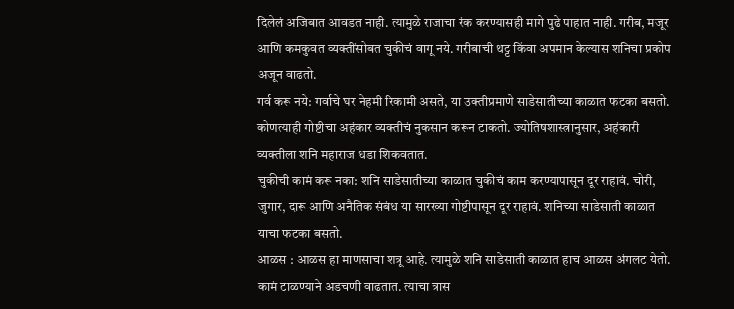दिलेलं अजिबात आवडत नाही. त्यामुळे राजाचा रंक करण्यासही मागे पुढे पाहात नाही. गरीब, मजूर आणि कमकुवत व्यक्तींसोबत चुकीचं वागू नये. गरीबाची थट्ट किंवा अपमान केल्यास शनिचा प्रकोप अजून वाढतो.
गर्व करू नये: गर्वाचे घर नेहमी रिकामी असते, या उक्तीप्रमाणे साडेसातीच्या काळात फटका बसतो. कोणत्याही गोष्टीचा अहंकार व्यक्तीचं नुकसान करून टाकतो. ज्योतिषशास्त्रानुसार, अहंकारी व्यक्तीला शनि महाराज धडा शिकवतात.
चुकीची कामं करू नका: शनि साडेसातीच्या काळात चुकीचं काम करण्यापासून दूर राहावं. चोरी, जुगार, दारू आणि अनैतिक संबंध या सारख्या गोष्टीपासून दूर राहावं. शनिच्या साडेसाती काळात याचा फटका बसतो.
आळस : आळस हा माणसाचा शत्रू आहे. त्यामुळे शनि साडेसाती काळात हाच आळस अंगलट येतो. कामं टाळण्याने अडचणी वाढतात. त्याचा त्रास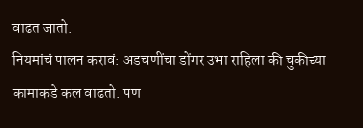वाढत जातो.
नियमांचं पालन करावं: अडचणींचा डोंगर उभा राहिला की चुकीच्या कामाकडे कल वाढतो. पण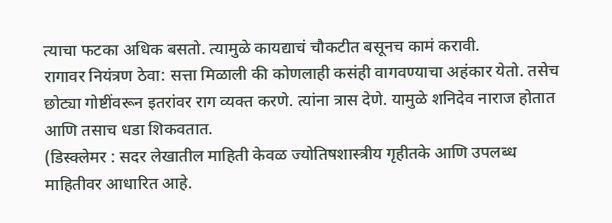त्याचा फटका अधिक बसतो. त्यामुळे कायद्याचं चौकटीत बसूनच कामं करावी.
रागावर नियंत्रण ठेवा: सत्ता मिळाली की कोणलाही कसंही वागवण्याचा अहंकार येतो. तसेच छोट्या गोष्टींवरून इतरांवर राग व्यक्त करणे. त्यांना त्रास देणे. यामुळे शनिदेव नाराज होतात आणि तसाच धडा शिकवतात.
(डिस्क्लेमर : सदर लेखातील माहिती केवळ ज्योतिषशास्त्रीय गृहीतके आणि उपलब्ध माहितीवर आधारित आहे.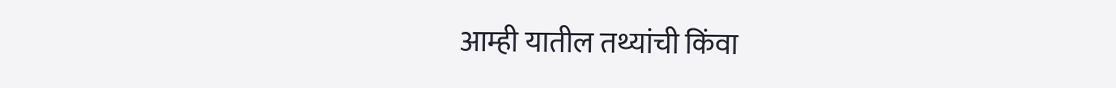आम्ही यातील तथ्यांची किंवा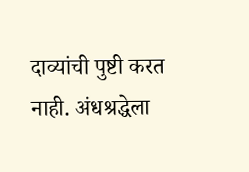दाव्यांची पुष्टी करत नाही. अंधश्रद्धेला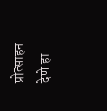प्रोत्साहन देणे हा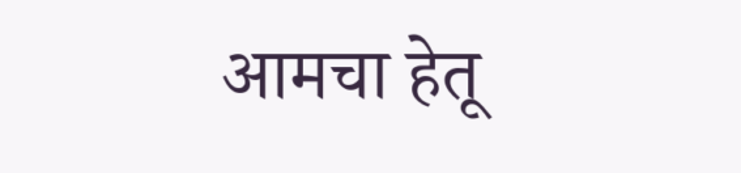आमचा हेतू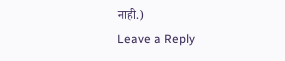नाही.)
Leave a Reply